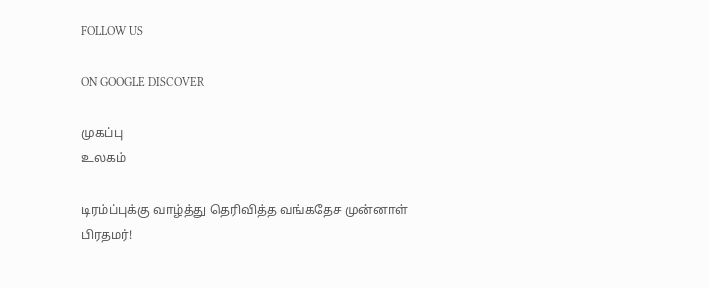FOLLOW US

ON GOOGLE DISCOVER

முகப்பு
உலகம்

டிரம்ப்புக்கு வாழ்த்து தெரிவித்த வங்கதேச முன்னாள் பிரதமர்!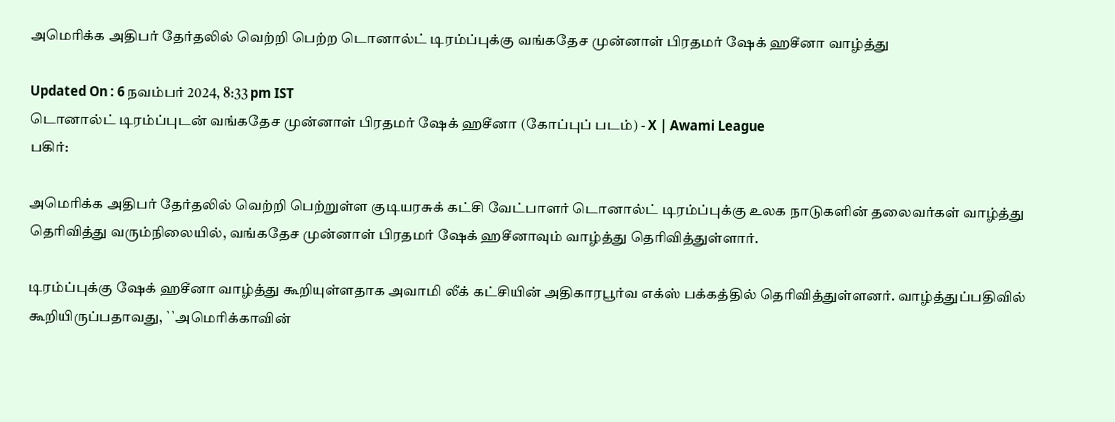அமெரிக்க அதிபர் தேர்தலில் வெற்றி பெற்ற டொனால்ட் டிரம்ப்புக்கு வங்கதேச முன்னாள் பிரதமர் ஷேக் ஹசீனா வாழ்த்து

Updated On : 6 நவம்பர் 2024, 8:33 pm IST
டொனால்ட் டிரம்ப்புடன் வங்கதேச முன்னாள் பிரதமர் ஷேக் ஹசீனா (கோப்புப் படம்) - X | Awami League
பகிர்:

அமெரிக்க அதிபர் தேர்தலில் வெற்றி பெற்றுள்ள குடியரசுக் கட்சி வேட்பாளர் டொனால்ட் டிரம்ப்புக்கு உலக நாடுகளின் தலைவர்கள் வாழ்த்து தெரிவித்து வரும்நிலையில், வங்கதேச முன்னாள் பிரதமர் ஷேக் ஹசீனாவும் வாழ்த்து தெரிவித்துள்ளார்.

டிரம்ப்புக்கு ஷேக் ஹசீனா வாழ்த்து கூறியுள்ளதாக அவாமி லீக் கட்சியின் அதிகாரபூர்வ எக்ஸ் பக்கத்தில் தெரிவித்துள்ளனர். வாழ்த்துப்பதிவில் கூறியிருப்பதாவது, ``அமெரிக்காவின்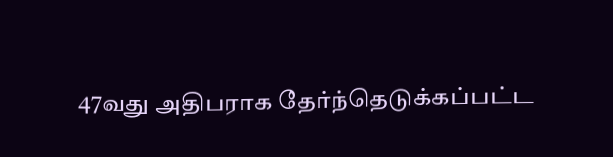47வது அதிபராக தேர்ந்தெடுக்கப்பட்ட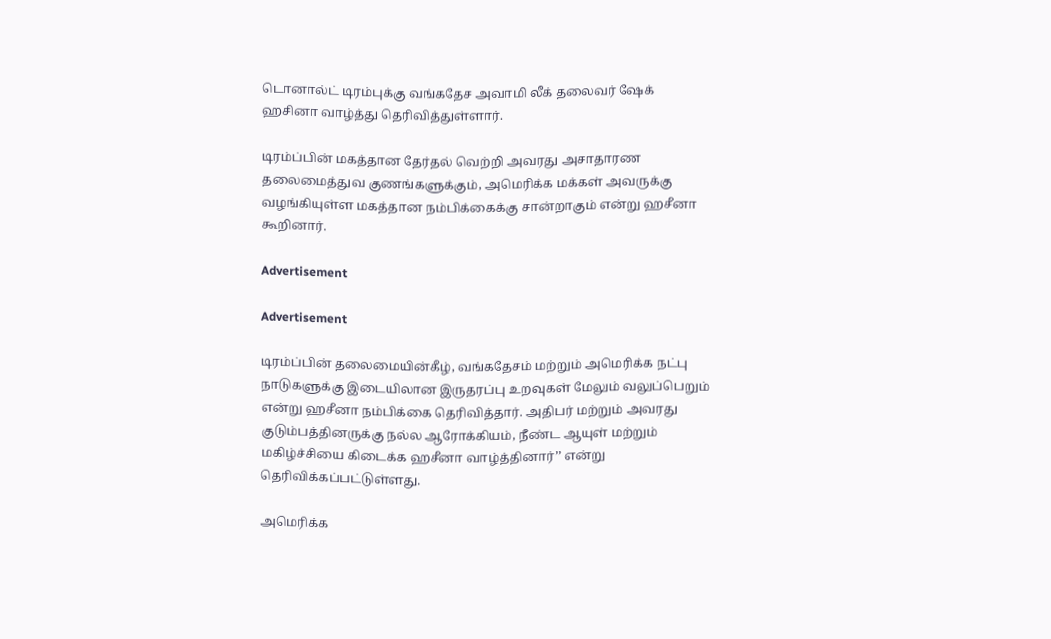டொனால்ட் டிரம்புக்கு வங்கதேச அவாமி லீக் தலைவர் ஷேக் ஹசினா வாழ்த்து தெரிவித்துள்ளார்.

டிரம்ப்பின் மகத்தான தேர்தல் வெற்றி அவரது அசாதாரண தலைமைத்துவ குணங்களுக்கும், அமெரிக்க மக்கள் அவருக்கு வழங்கியுள்ள மகத்தான நம்பிக்கைக்கு சான்றாகும் என்று ஹசீனா கூறினார்.

Advertisement

Advertisement

டிரம்ப்பின் தலைமையின்கீழ், வங்கதேசம் மற்றும் அமெரிக்க நட்பு நாடுகளுக்கு இடையிலான இருதரப்பு உறவுகள் மேலும் வலுப்பெறும் என்று ஹசீனா நம்பிக்கை தெரிவித்தார். அதிபர் மற்றும் அவரது குடும்பத்தினருக்கு நல்ல ஆரோக்கியம், நீண்ட ஆயுள் மற்றும் மகிழ்ச்சியை கிடைக்க ஹசீனா வாழ்த்தினார்’’ என்று தெரிவிக்கப்பட்டுள்ளது.

அமெரிக்க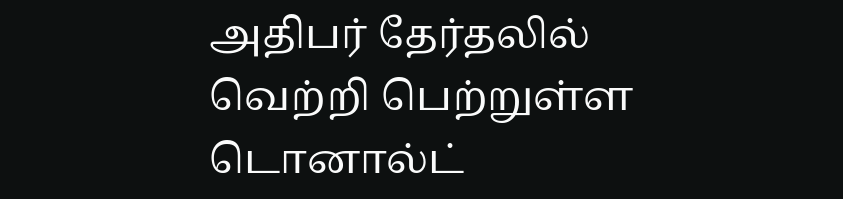அதிபர் தேர்தலில் வெற்றி பெற்றுள்ள டொனால்ட்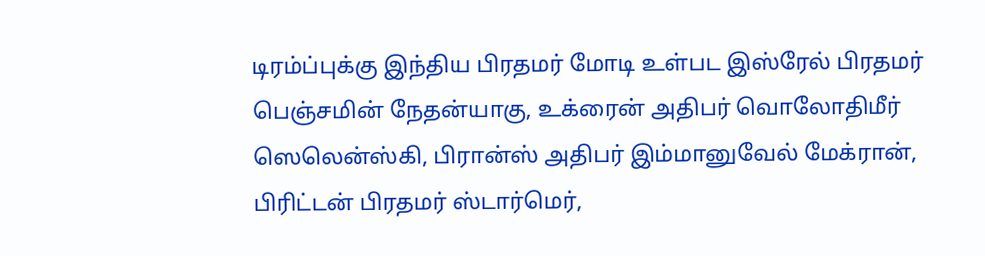டிரம்ப்புக்கு இந்திய பிரதமர் மோடி உள்பட இஸ்ரேல் பிரதமர் பெஞ்சமின் நேதன்யாகு, உக்ரைன் அதிபர் வொலோதிமீர் ஸெலென்ஸ்கி, பிரான்ஸ் அதிபர் இம்மானுவேல் மேக்ரான், பிரிட்டன் பிரதமர் ஸ்டார்மெர்,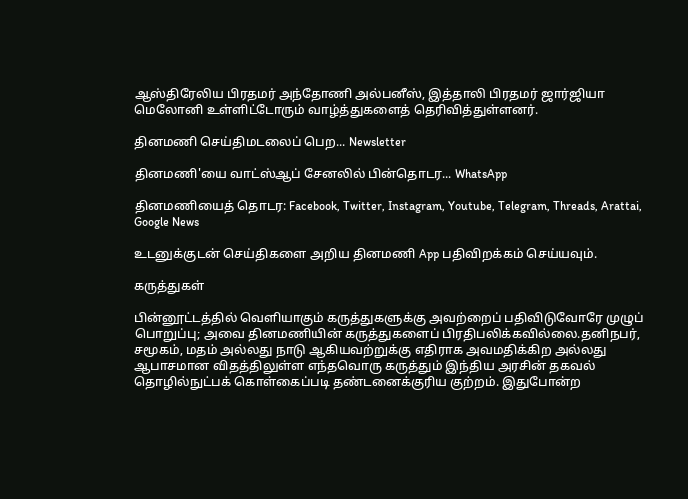ஆஸ்திரேலிய பிரதமர் அந்தோணி அல்பனீஸ், இத்தாலி பிரதமர் ஜார்ஜியா மெலோனி உள்ளிட்டோரும் வாழ்த்துகளைத் தெரிவித்துள்ளனர்.

தினமணி செய்திமடலைப் பெற... Newsletter

தினமணி'யை வாட்ஸ்ஆப் சேனலில் பின்தொடர... WhatsApp

தினமணியைத் தொடர: Facebook, Twitter, Instagram, Youtube, Telegram, Threads, Arattai, Google News

உடனுக்குடன் செய்திகளை அறிய தினமணி App பதிவிறக்கம் செய்யவும்.

கருத்துகள்

பின்னூட்டத்தில் வெளியாகும் கருத்துகளுக்கு அவற்றைப் பதிவிடுவோரே முழுப் பொறுப்பு; அவை தினமணியின் கருத்துகளைப் பிரதிபலிக்கவில்லை.தனிநபர், சமூகம், மதம் அல்லது நாடு ஆகியவற்றுக்கு எதிராக அவமதிக்கிற அல்லது ஆபாசமான விதத்திலுள்ள எந்தவொரு கருத்தும் இந்திய அரசின் தகவல் தொழில்நுட்பக் கொள்கைப்படி தண்டனைக்குரிய குற்றம். இதுபோன்ற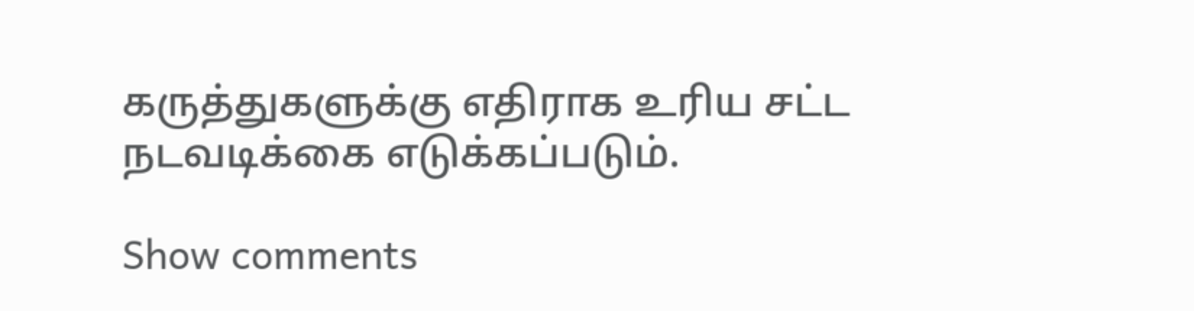கருத்துகளுக்கு எதிராக உரிய சட்ட நடவடிக்கை எடுக்கப்படும்.

Show comments